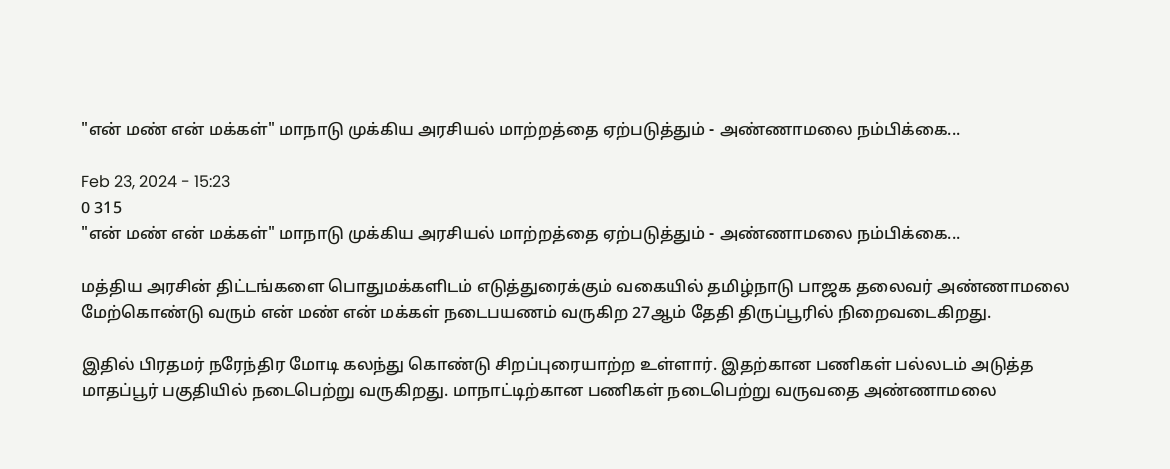"என் மண் என் மக்கள்" மாநாடு முக்கிய அரசியல் மாற்றத்தை ஏற்படுத்தும் - அண்ணாமலை நம்பிக்கை...

Feb 23, 2024 - 15:23
0 315
"என் மண் என் மக்கள்" மாநாடு முக்கிய அரசியல் மாற்றத்தை ஏற்படுத்தும் - அண்ணாமலை நம்பிக்கை...

மத்திய அரசின் திட்டங்களை பொதுமக்களிடம் எடுத்துரைக்கும் வகையில் தமிழ்நாடு பாஜக தலைவர் அண்ணாமலை மேற்கொண்டு வரும் என் மண் என் மக்கள் நடைபயணம் வருகிற 27ஆம் தேதி திருப்பூரில் நிறைவடைகிறது.

இதில் பிரதமர் நரேந்திர மோடி கலந்து கொண்டு சிறப்புரையாற்ற உள்ளார். இதற்கான பணிகள் பல்லடம் அடுத்த மாதப்பூர் பகுதியில் நடைபெற்று வருகிறது. மாநாட்டிற்கான பணிகள் நடைபெற்று வருவதை அண்ணாமலை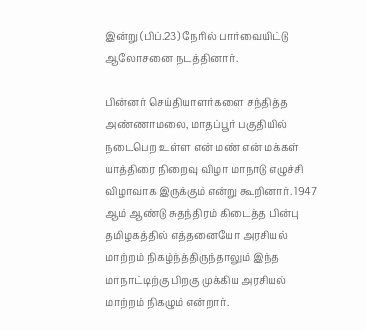இன்று (பிப்.23) நேரில் பார்வையிட்டு ஆலோசனை நடத்தினார்.

பின்னர் செய்தியாளர்களை சந்தித்த அண்ணாமலை, மாதப்பூர் பகுதியில் நடைபெற உள்ள என் மண் என் மக்கள் யாத்திரை நிறைவு விழா மாநாடு எழுச்சி விழாவாக இருக்கும் என்று கூறினார். 1947 ஆம் ஆண்டு சுதந்திரம் கிடைத்த பின்பு தமிழகத்தில் எத்தனையோ அரசியல் மாற்றம் நிகழ்ந்த்திருந்தாலும் இந்த மாநாட்டிற்கு பிறகு முக்கிய அரசியல் மாற்றம் நிகழும் என்றார்.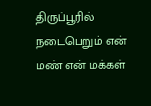திருப்பூரில் நடைபெறும் என் மண் என் மக்கள்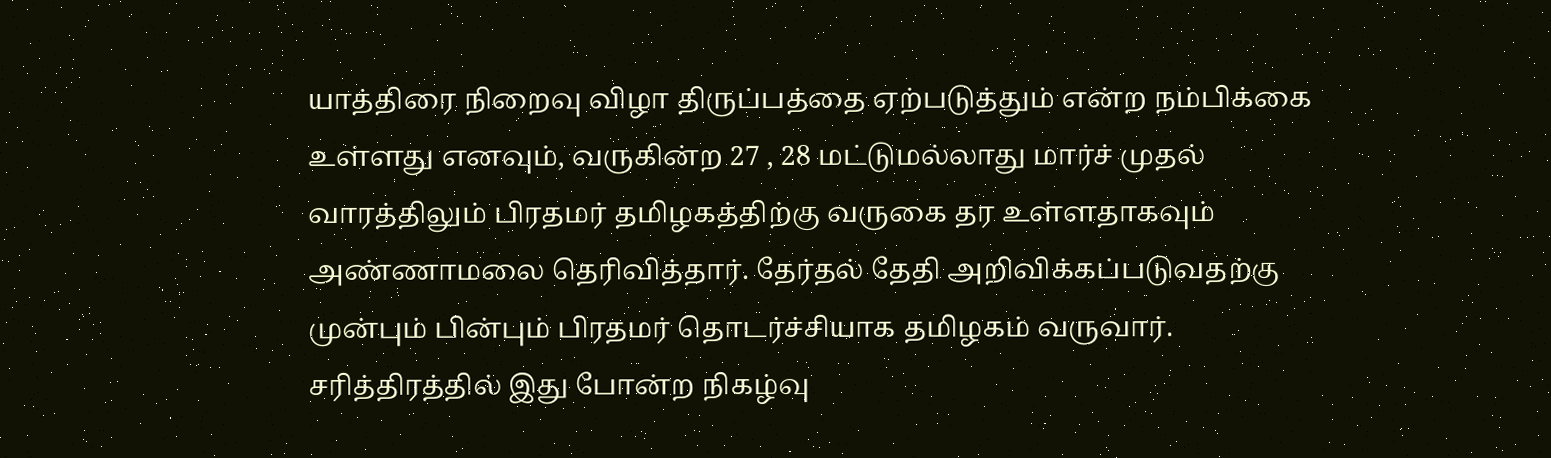யாத்திரை நிறைவு விழா திருப்பத்தை ஏற்படுத்தும் என்ற நம்பிக்கை உள்ளது எனவும், வருகின்ற 27 , 28 மட்டுமல்லாது மார்ச் முதல் வாரத்திலும் பிரதமர் தமிழகத்திற்கு வருகை தர உள்ளதாகவும் அண்ணாமலை தெரிவித்தார். தேர்தல் தேதி அறிவிக்கப்படுவதற்கு முன்பும் பின்பும் பிரதமர் தொடர்ச்சியாக தமிழகம் வருவார். சரித்திரத்தில் இது போன்ற நிகழ்வு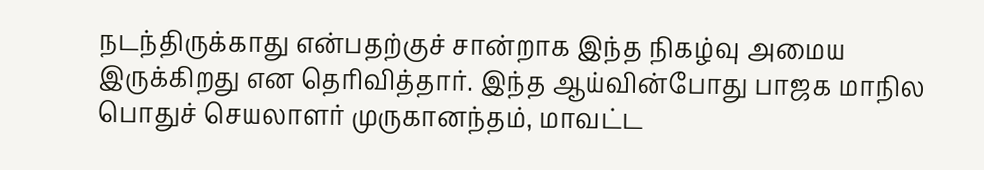நடந்திருக்காது என்பதற்குச் சான்றாக இந்த நிகழ்வு அமைய இருக்கிறது என தெரிவித்தார். இந்த ஆய்வின்போது பாஜக மாநில பொதுச் செயலாளர் முருகானந்தம், மாவட்ட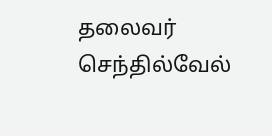தலைவர் செந்தில்வேல்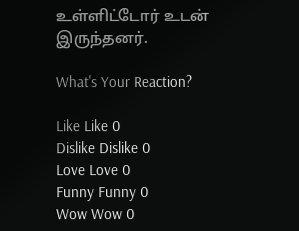உள்ளிட்டோர் உடன் இருந்தனர்.

What's Your Reaction?

Like Like 0
Dislike Dislike 0
Love Love 0
Funny Funny 0
Wow Wow 0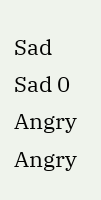Sad Sad 0
Angry Angry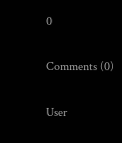0

Comments (0)

User